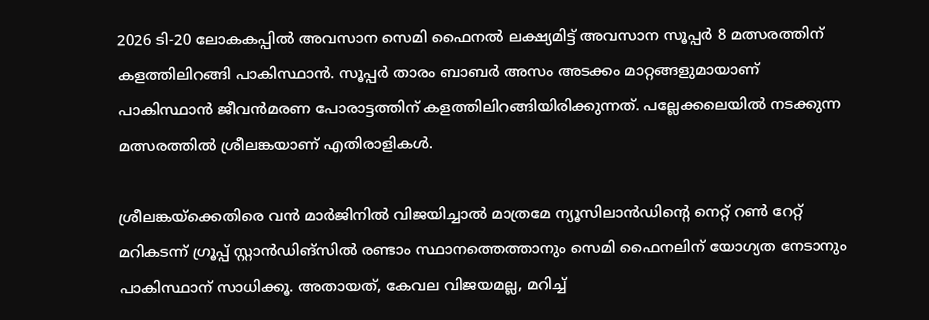2026 ടി-20 ലോകകപ്പില്‍ അവസാന സെമി ഫൈനല്‍ ലക്ഷ്യമിട്ട് അവസാന സൂപ്പര്‍ 8 മത്സരത്തിന് കളത്തിലിറങ്ങി പാകിസ്ഥാന്‍. സൂപ്പര്‍ താരം ബാബര്‍ അസം അടക്കം മാറ്റങ്ങളുമായാണ് പാകിസ്ഥാന്‍ ജീവന്‍മരണ പോരാട്ടത്തിന് കളത്തിലിറങ്ങിയിരിക്കുന്നത്. പല്ലേക്കലെയില്‍ നടക്കുന്ന മത്സരത്തില്‍ ശ്രീലങ്കയാണ് എതിരാളികള്‍.

ശ്രീലങ്കയ്‌ക്കെതിരെ വന്‍ മാര്‍ജിനില്‍ വിജയിച്ചാല്‍ മാത്രമേ ന്യൂസിലാന്‍ഡിന്റെ നെറ്റ് റണ്‍ റേറ്റ് മറികടന്ന് ഗ്രൂപ്പ് സ്റ്റാന്‍ഡിങ്‌സില്‍ രണ്ടാം സ്ഥാനത്തെത്താനും സെമി ഫൈനലിന് യോഗ്യത നേടാനും പാകിസ്ഥാന് സാധിക്കൂ. അതായത്, കേവല വിജയമല്ല, മറിച്ച്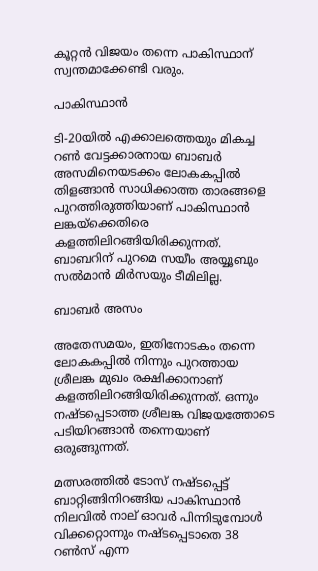കൂറ്റന്‍ വിജയം തന്നെ പാകിസ്ഥാന് സ്വന്തമാക്കേണ്ടി വരും.

പാകിസ്ഥാന്‍

ടി-20യില്‍ എക്കാലത്തെയും മികച്ച റണ്‍ വേട്ടക്കാരനായ ബാബര്‍ അസമിനെയടക്കം ലോകകപ്പില്‍ തിളങ്ങാന്‍ സാധിക്കാത്ത താരങ്ങളെ പുറത്തിരുത്തിയാണ് പാകിസ്ഥാന്‍ ലങ്കയ്‌ക്കെതിരെ കളത്തിലിറങ്ങിയിരിക്കുന്നത്. ബാബറിന് പുറമെ സയീം അയ്യൂബും സല്‍മാന്‍ മിര്‍സയും ടീമിലില്ല.

ബാബര്‍ അസം

അതേസമയം, ഇതിനോടകം തന്നെ ലോകകപ്പില്‍ നിന്നും പുറത്തായ ശ്രീലങ്ക മുഖം രക്ഷിക്കാനാണ് കളത്തിലിറങ്ങിയിരിക്കുന്നത്. ഒന്നും നഷ്ടപ്പെടാത്ത ശ്രീലങ്ക വിജയത്തോടെ പടിയിറങ്ങാന്‍ തന്നെയാണ് ഒരുങ്ങുന്നത്.

മത്സരത്തില്‍ ടോസ് നഷ്ടപ്പെട്ട് ബാറ്റിങ്ങിനിറങ്ങിയ പാകിസ്ഥാന്‍ നിലവില്‍ നാല് ഓവര്‍ പിന്നിടുമ്പോള്‍ വിക്കറ്റൊന്നും നഷ്ടപ്പെടാതെ 38 റണ്‍സ് എന്ന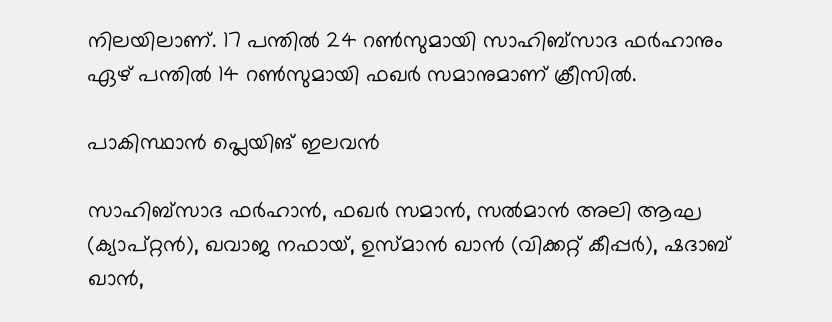നിലയിലാണ്. 17 പന്തില്‍ 24 റണ്‍സുമായി സാഹിബ്‌സാദ ഫര്‍ഹാനും ഏഴ് പന്തില്‍ 14 റണ്‍സുമായി ഫഖര്‍ സമാനുമാണ് ക്രീസില്‍.

പാകിസ്ഥാന്‍ പ്ലെയിങ് ഇലവന്‍

സാഹിബ്‌സാദ ഫര്‍ഹാന്‍, ഫഖര്‍ സമാന്‍, സല്‍മാന്‍ അലി ആഘ (ക്യാപ്റ്റന്‍), ഖവാജ നഫായ്, ഉസ്മാന്‍ ഖാന്‍ (വിക്കറ്റ് കീപ്പര്‍), ഷദാബ് ഖാന്‍,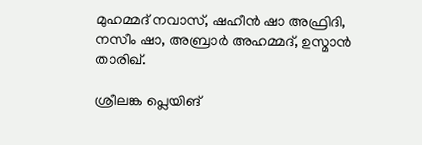മുഹമ്മദ് നവാസ്, ഷഹീന്‍ ഷാ അഫ്രിദി, നസീം ഷാ, അബ്രാര്‍ അഹമ്മദ്, ഉസ്മാന്‍ താരിഖ്.

ശ്രീലങ്ക പ്ലെയിങ്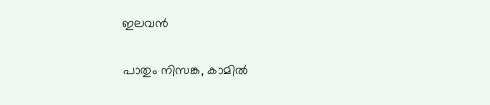ഇലവന്‍

പാതും നിസങ്ക, കാമില്‍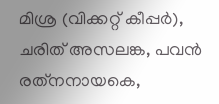മിശ്ര (വിക്കറ്റ് കീപ്പര്‍), ചരിത് അസലങ്ക, പവന്‍ രത്‌നനായകെ,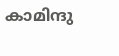കാമിന്ദു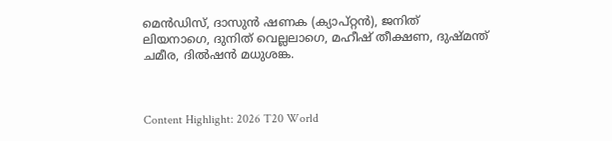മെന്‍ഡിസ്, ദാസുന്‍ ഷണക (ക്യാപ്റ്റന്‍), ജനിത് ലിയനാഗെ, ദുനിത് വെല്ലലാഗെ, മഹീഷ് തീക്ഷണ, ദുഷ്മന്ത് ചമീര, ദില്‍ഷന്‍ മധുശങ്ക.



Content Highlight: 2026 T20 World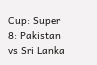Cup: Super 8: Pakistan vs Sri Lanka